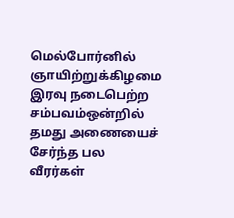மெல்போர்னில் ஞாயிற்றுக்கிழமை இரவு நடைபெற்ற சம்பவம்ஒன்றில் தமது அணையைச் சேர்ந்த பல வீரர்கள்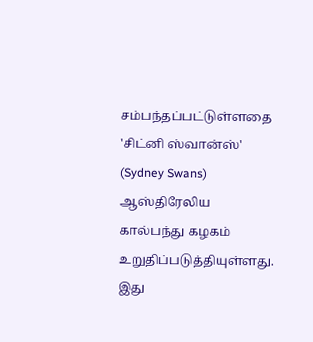சம்பந்தப்பட்டுள்ளதை 'சிட்னி ஸ்வான்ஸ்' (Sydney Swans) ஆஸ்திரேலிய கால்பந்து கழகம் உறுதிப்படுத்தியுள்ளது.
இது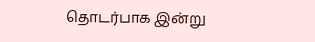தொடர்பாக இன்று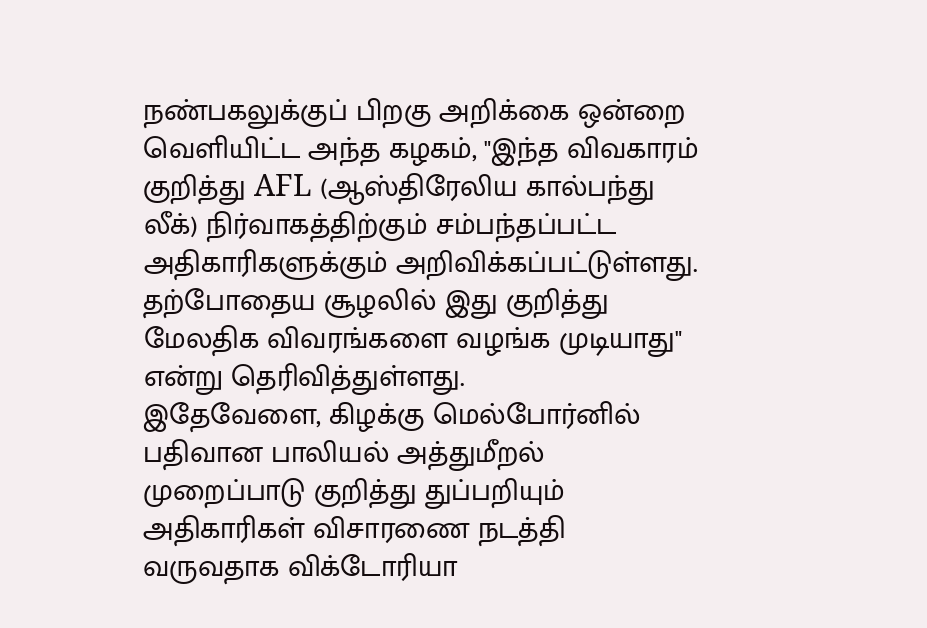நண்பகலுக்குப் பிறகு அறிக்கை ஒன்றை வெளியிட்ட அந்த கழகம், "இந்த விவகாரம் குறித்து AFL (ஆஸ்திரேலிய கால்பந்து லீக்) நிர்வாகத்திற்கும் சம்பந்தப்பட்ட அதிகாரிகளுக்கும் அறிவிக்கப்பட்டுள்ளது. தற்போதைய சூழலில் இது குறித்து மேலதிக விவரங்களை வழங்க முடியாது" என்று தெரிவித்துள்ளது.
இதேவேளை, கிழக்கு மெல்போர்னில் பதிவான பாலியல் அத்துமீறல் முறைப்பாடு குறித்து துப்பறியும் அதிகாரிகள் விசாரணை நடத்தி வருவதாக விக்டோரியா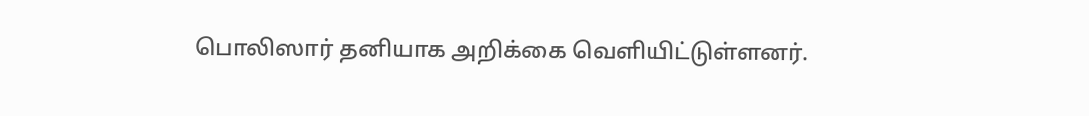பொலிஸார் தனியாக அறிக்கை வெளியிட்டுள்ளனர்.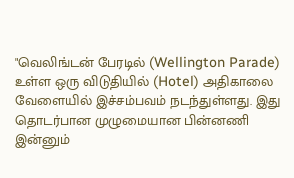"வெலிங்டன் பேரடில் (Wellington Parade) உள்ள ஒரு விடுதியில் (Hotel) அதிகாலை வேளையில் இச்சம்பவம் நடந்துள்ளது. இது தொடர்பான முழுமையான பின்னணி இன்னும்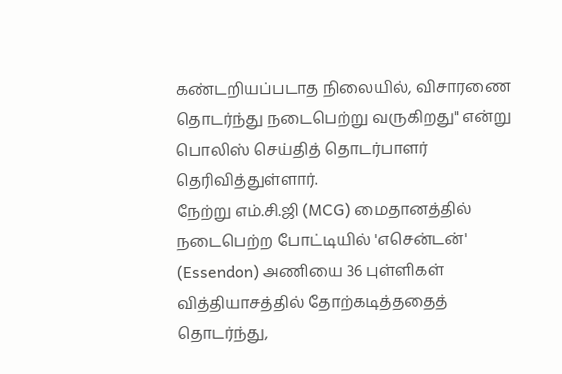கண்டறியப்படாத நிலையில், விசாரணை தொடர்ந்து நடைபெற்று வருகிறது" என்று பொலிஸ் செய்தித் தொடர்பாளர் தெரிவித்துள்ளார்.
நேற்று எம்.சி.ஜி (MCG) மைதானத்தில் நடைபெற்ற போட்டியில் 'எசென்டன்' (Essendon) அணியை 36 புள்ளிகள் வித்தியாசத்தில் தோற்கடித்ததைத் தொடர்ந்து,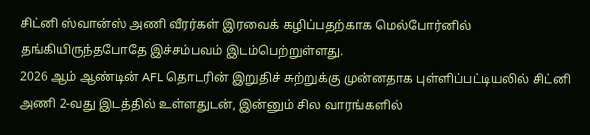சிட்னி ஸ்வான்ஸ் அணி வீரர்கள் இரவைக் கழிப்பதற்காக மெல்போர்னில் தங்கியிருந்தபோதே இச்சம்பவம் இடம்பெற்றுள்ளது.
2026 ஆம் ஆண்டின் AFL தொடரின் இறுதிச் சுற்றுக்கு முன்னதாக புள்ளிப்பட்டியலில் சிட்னி அணி 2-வது இடத்தில் உள்ளதுடன், இன்னும் சில வாரங்களில்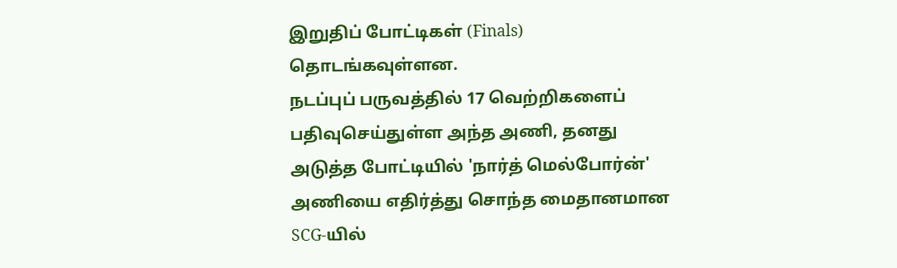இறுதிப் போட்டிகள் (Finals) தொடங்கவுள்ளன.
நடப்புப் பருவத்தில் 17 வெற்றிகளைப் பதிவுசெய்துள்ள அந்த அணி, தனது அடுத்த போட்டியில் 'நார்த் மெல்போர்ன்' அணியை எதிர்த்து சொந்த மைதானமான SCG-யில்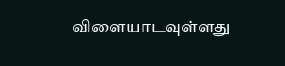விளையாடவுள்ளது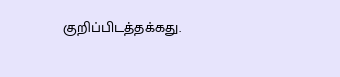குறிப்பிடத்தக்கது.